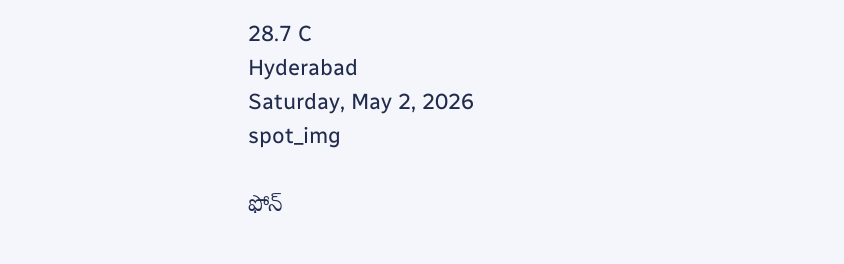28.7 C
Hyderabad
Saturday, May 2, 2026
spot_img

ఫోన్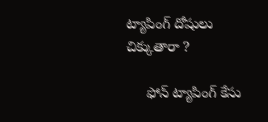ట్యాపింగ్ దోషులు చిక్కుతారా ?

     ఫోన్‌ ట్యాపింగ్‌ కేసు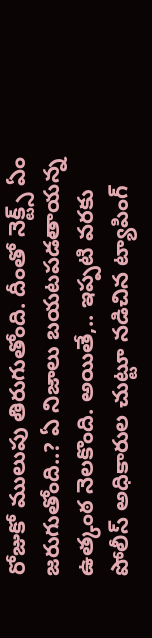రోజుకో ములుపు తిరుగుతోంది. దీంతో నెక్ట్స్‌ ఏం జరుగుతోంది..? ఏ నిజాలు బయటపడతాయన్న ఉత్కంఠ నెలకొంది. అయితే,.. ఇప్పటి వరకు పోలీస్‌ అధికారుల చుట్టూ నడిచిన ట్యాపింగ్‌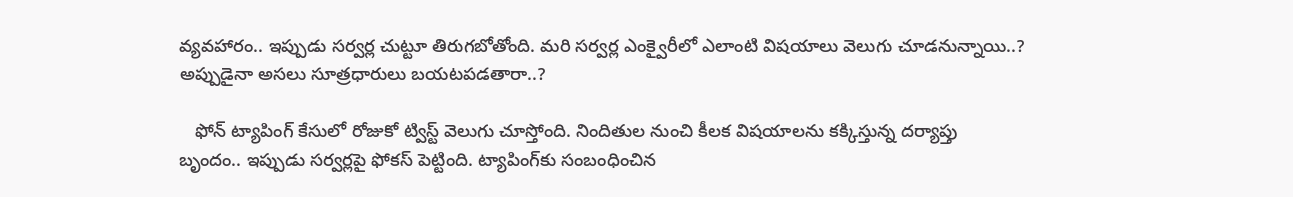వ్యవహారం.. ఇప్పుడు సర్వర్ల చుట్టూ తిరుగబోతోంది. మరి సర్వర్ల ఎంక్వైరీలో ఎలాంటి విషయాలు వెలుగు చూడనున్నాయి..? అప్పుడైనా అసలు సూత్రధారులు బయటపడతారా..?

   ఫోన్‌ ట్యాపింగ్‌ కేసులో రోజుకో ట్విస్ట్‌ వెలుగు చూస్తోంది. నిందితుల నుంచి కీలక విషయాలను కక్కిస్తున్న దర్యాప్తు బృందం.. ఇప్పుడు సర్వర్లపై ఫోకస్‌ పెట్టింది. ట్యాపింగ్‌కు సంబంధించిన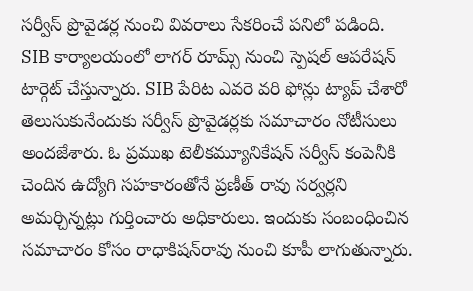సర్వీస్‌ ప్రొవైడర్ల నుంచి వివరాలు సేకరించే పనిలో పడింది. SIB కార్యాలయంలో లాగర్‌ రూమ్స్‌ నుంచి స్పెషల్ ఆపరేషన్‌ టార్గెట్‌ చేస్తున్నారు. SIB పేరిట ఎవరె వరి ఫోన్లు ట్యాప్ చేశారో తెలుసుకునేందుకు సర్వీస్ ప్రొవైడర్లకు సమాచారం నోటీసులు అందజేశారు. ఓ ప్రముఖ టెలీకమ్యూనికేషన్ సర్వీస్ కంపెనీకి చెందిన ఉద్యోగి సహకారంతోనే ప్రణీత్ రావు సర్వర్లని అమర్చిన్నట్లు గుర్తించారు అధికారులు. ఇందుకు సంబంధించిన సమాచారం కోసం రాధాకిషన్‌రావు నుంచి కూపీ లాగుతున్నారు.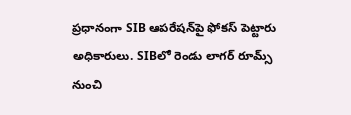ప్రధానంగా SIB ఆపరేషన్‌పై ఫోకస్‌ పెట్టారు అధికారులు. SIBలో రెండు లాగర్‌ రూమ్స్ నుంచి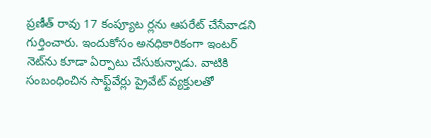ప్రణీత్‌ రావు 17 కంప్యూట ర్లను ఆపరేట్‌ చేసేవాడని గుర్తించారు. ఇందుకోసం అనధికారికంగా ఇంటర్‌ నెట్‌ను కూడా ఏర్పాటు చేసుకున్నాడు. వాటికి సంబంధించిన సాఫ్ట్‌వేర్లు ప్రైవేట్‌ వ్యక్తులతో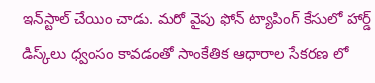ఇన్‌స్టాల్‌ చేయిం చాడు. మరో వైపు ఫోన్ ట్యాపింగ్ కేసులో హార్డ్‌ డిస్క్‌లు ధ్వంసం కావడంతో సాంకేతిక ఆధారాల సేకరణ లో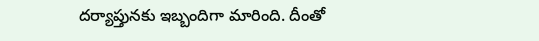దర్యాప్తునకు ఇబ్బందిగా మారింది. దీంతో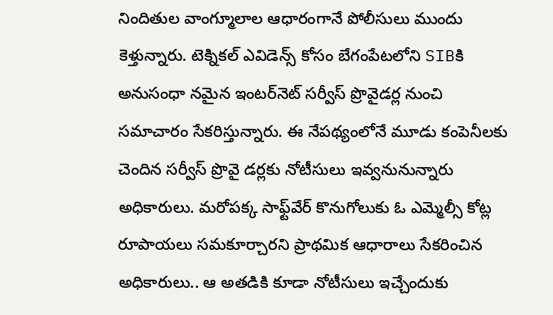నిందితుల వాంగ్మూలాల ఆధారంగానే పోలీసులు ముందు కెళ్తున్నారు. టెక్నికల్‌ ఎవిడెన్స్‌ కోసం బేగంపేటలోని SIBకి అనుసంధా నమైన ఇంటర్‌నెట్‌ సర్వీస్‌ ప్రొవైడర్ల నుంచి సమాచారం సేకరిస్తున్నారు. ఈ నేపథ్యంలోనే మూడు కంపెనీలకు చెందిన సర్వీస్ ప్రొవై డర్లకు నోటీసులు ఇవ్వనునున్నారు అధికారులు. మరోపక్క సాఫ్ట్‌వేర్‌ కొనుగోలుకు ఓ ఎమ్మెల్సీ కోట్ల రూపాయలు సమకూర్చారని ప్రాథమిక ఆధారాలు సేకరించిన అధికారులు.. ఆ అతడికి కూడా నోటీసులు ఇచ్చేందుకు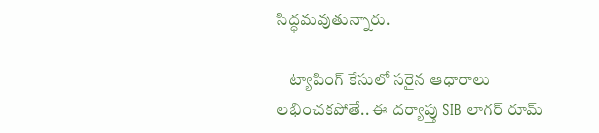సిద్ధమవుతున్నారు.

    ట్యాపింగ్‌ కేసులో సరైన ఆధారాలు లభించకపోతే.. ఈ దర్యాప్తు SIB లాగర్ రూమ్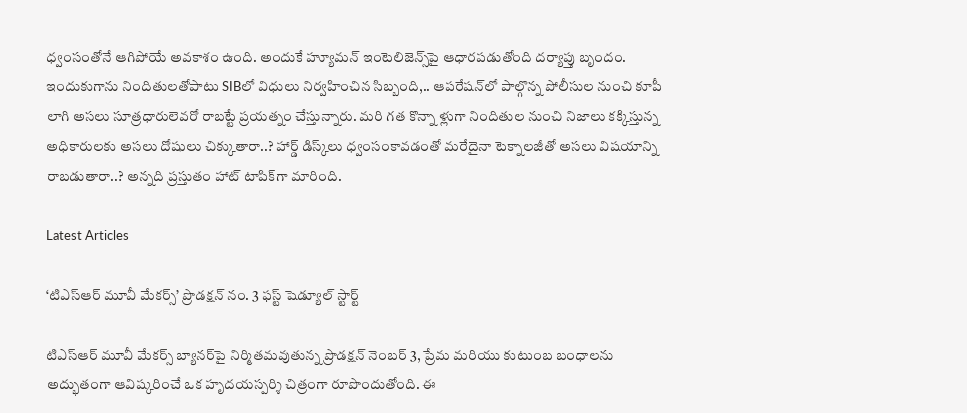ధ్వంసంతోనే ఆగిపోయే అవకాశం ఉంది. అందుకే హ్యూమన్‌ ఇంటెలిజెన్స్‌పై ఆధారపడుతోంది దర్యాప్తు బృందం. ఇందుకుగాను నిందితులతోపాటు SIBలో విధులు నిర్వహించిన సిబ్బంది,.. ఆపరేషన్‌లో పాల్గొన్న పోలీసుల నుంచి కూపీ లాగి అసలు సూత్రధారులెవరో రాబట్టే ప్రయత్నం చేస్తున్నారు. మరి గత కొన్నా ళ్లుగా నిందితుల నుంచి నిజాలు కక్కిస్తున్న అధికారులకు అసలు దోషులు చిక్కుతారా..? హార్డ్‌ డిస్క్‌లు ధ్వంసంకావడంతో మరేదైనా టెక్నాలజీతో అసలు విషయాన్ని రాబడుతారా..? అన్నది ప్రస్తుతం హాట్ టాపిక్‌గా మారింది.

Latest Articles

‘టిఎస్ఆర్ మూవీ మేకర్స్’ ప్రొడక్షన్ నం. 3 ఫస్ట్ షెడ్యూల్ స్టార్ట్

టిఎస్ఆర్ మూవీ మేకర్స్ బ్యానర్‌పై నిర్మితమవుతున్న ప్రొడక్షన్ నెంబర్ 3, ప్రేమ మరియు కుటుంబ బంధాలను అద్భుతంగా ఆవిష్కరించే ఒక హృదయస్పర్శి చిత్రంగా రూపొందుతోంది. ఈ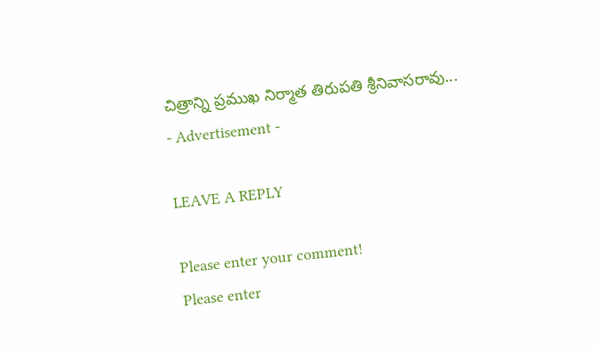చిత్రాన్ని ప్రముఖ నిర్మాత తిరుపతి శ్రీనివాసరావు...
- Advertisement -

LEAVE A REPLY

Please enter your comment!
Please enter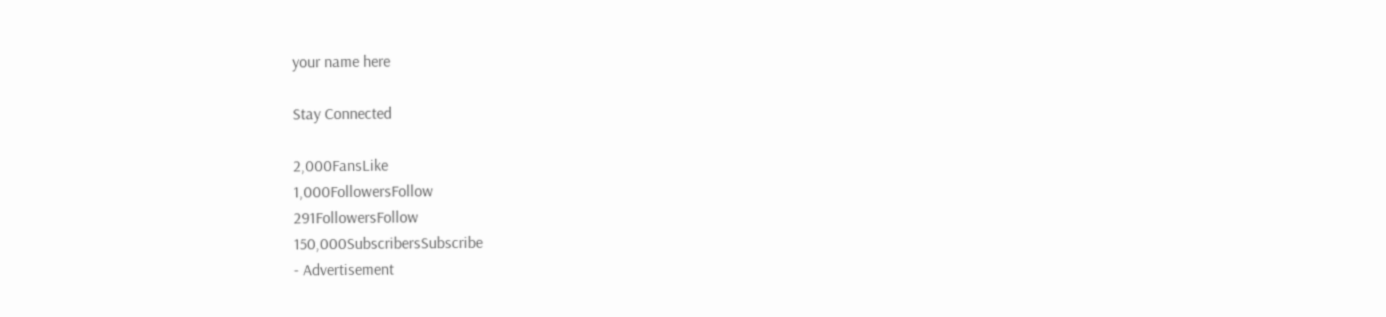your name here

Stay Connected

2,000FansLike
1,000FollowersFollow
291FollowersFollow
150,000SubscribersSubscribe
- Advertisement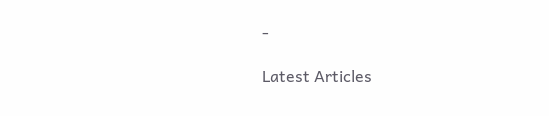-

Latest Articles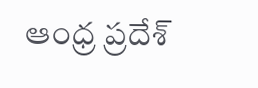ఆంధ్ర ప్రదేశ్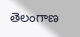తెలంగాణ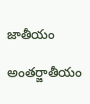జాతీయం

అంతర్జాతీయం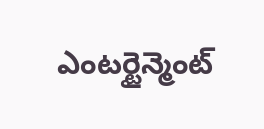ఎంటర్టైన్మెంట్